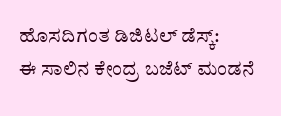ಹೊಸದಿಗಂತ ಡಿಜಿಟಲ್ ಡೆಸ್ಕ್:
ಈ ಸಾಲಿನ ಕೇಂದ್ರ ಬಜೆಟ್ ಮಂಡನೆ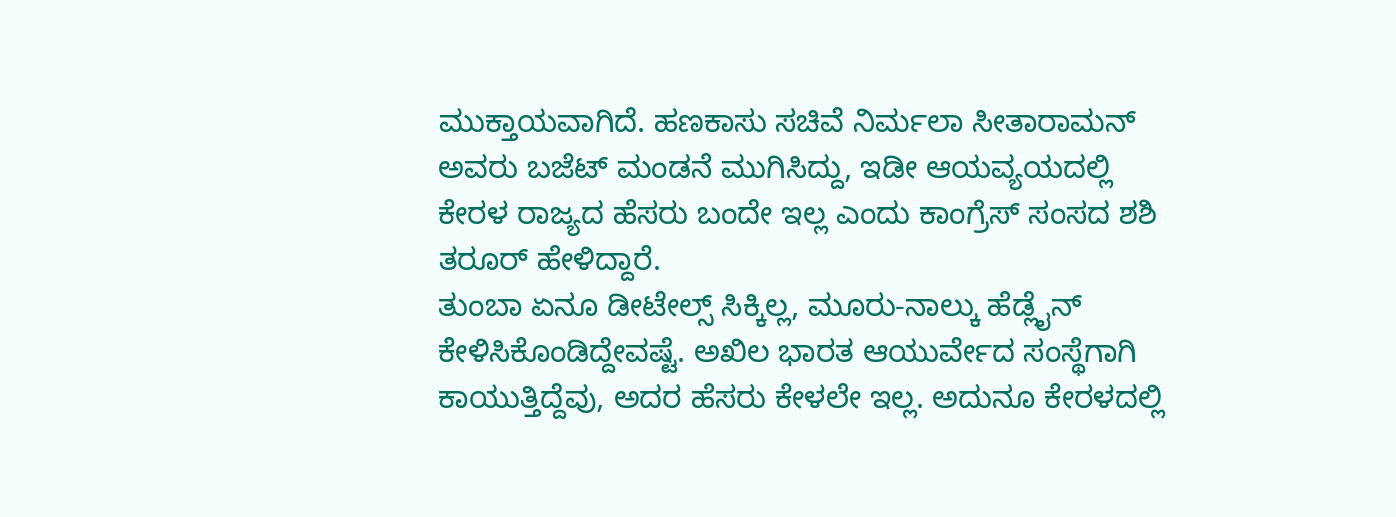ಮುಕ್ತಾಯವಾಗಿದೆ. ಹಣಕಾಸು ಸಚಿವೆ ನಿರ್ಮಲಾ ಸೀತಾರಾಮನ್ ಅವರು ಬಜೆಟ್ ಮಂಡನೆ ಮುಗಿಸಿದ್ದು, ಇಡೀ ಆಯವ್ಯಯದಲ್ಲಿ ಕೇರಳ ರಾಜ್ಯದ ಹೆಸರು ಬಂದೇ ಇಲ್ಲ ಎಂದು ಕಾಂಗ್ರೆಸ್ ಸಂಸದ ಶಶಿ ತರೂರ್ ಹೇಳಿದ್ದಾರೆ.
ತುಂಬಾ ಏನೂ ಡೀಟೇಲ್ಸ್ ಸಿಕ್ಕಿಲ್ಲ, ಮೂರು-ನಾಲ್ಕು ಹೆಡ್ಲೈನ್ ಕೇಳಿಸಿಕೊಂಡಿದ್ದೇವಷ್ಟೆ. ಅಖಿಲ ಭಾರತ ಆಯುರ್ವೇದ ಸಂಸ್ಥೆಗಾಗಿ ಕಾಯುತ್ತಿದ್ದೆವು, ಅದರ ಹೆಸರು ಕೇಳಲೇ ಇಲ್ಲ. ಅದುನೂ ಕೇರಳದಲ್ಲಿ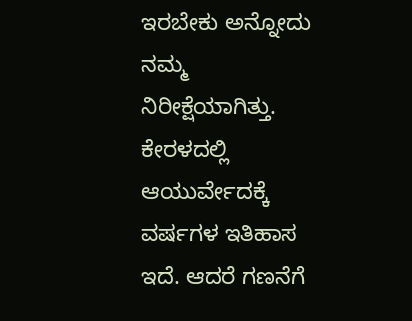ಇರಬೇಕು ಅನ್ನೋದು ನಮ್ಮ ನಿರೀಕ್ಷೆಯಾಗಿತ್ತು. ಕೇರಳದಲ್ಲಿ ಆಯುರ್ವೇದಕ್ಕೆ ವರ್ಷಗಳ ಇತಿಹಾಸ ಇದೆ. ಆದರೆ ಗಣನೆಗೆ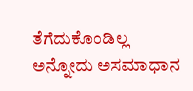ತೆಗೆದುಕೊಂಡಿಲ್ಲ ಅನ್ನೋದು ಅಸಮಾಧಾನ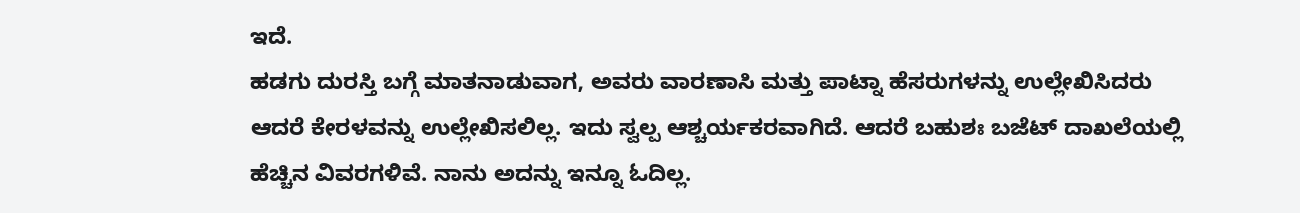ಇದೆ.
ಹಡಗು ದುರಸ್ತಿ ಬಗ್ಗೆ ಮಾತನಾಡುವಾಗ, ಅವರು ವಾರಣಾಸಿ ಮತ್ತು ಪಾಟ್ನಾ ಹೆಸರುಗಳನ್ನು ಉಲ್ಲೇಖಿಸಿದರು ಆದರೆ ಕೇರಳವನ್ನು ಉಲ್ಲೇಖಿಸಲಿಲ್ಲ. ಇದು ಸ್ವಲ್ಪ ಆಶ್ಚರ್ಯಕರವಾಗಿದೆ. ಆದರೆ ಬಹುಶಃ ಬಜೆಟ್ ದಾಖಲೆಯಲ್ಲಿ ಹೆಚ್ಚಿನ ವಿವರಗಳಿವೆ. ನಾನು ಅದನ್ನು ಇನ್ನೂ ಓದಿಲ್ಲ.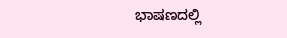ಭಾಷಣದಲ್ಲಿ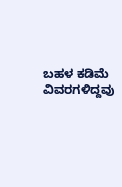ಬಹಳ ಕಡಿಮೆ ವಿವರಗಳಿದ್ದವು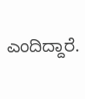ಎಂದಿದ್ದಾರೆ.